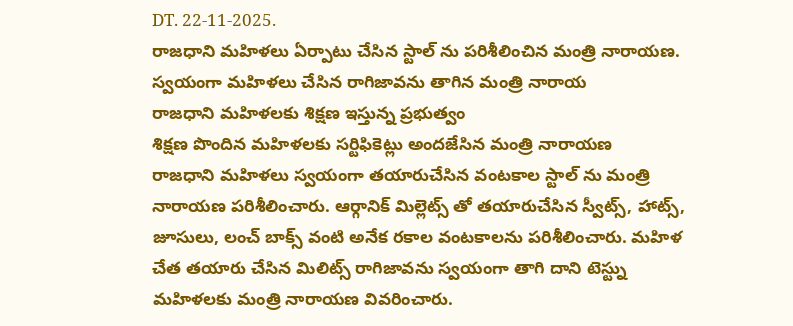DT. 22-11-2025.
రాజధాని మహిళలు ఏర్పాటు చేసిన స్టాల్ ను పరిశీలించిన మంత్రి నారాయణ.
స్వయంగా మహిళలు చేసిన రాగిజావను తాగిన మంత్రి నారాయ
రాజధాని మహిళలకు శిక్షణ ఇస్తున్న ప్రభుత్వం
శిక్షణ పొందిన మహిళలకు సర్టిఫికెట్లు అందజేసిన మంత్రి నారాయణ
రాజధాని మహిళలు స్వయంగా తయారుచేసిన వంటకాల స్టాల్ ను మంత్రి నారాయణ పరిశీలించారు. ఆర్గానిక్ మిల్లెట్స్ తో తయారుచేసిన స్వీట్స్, హాట్స్, జూసులు, లంచ్ బాక్స్ వంటి అనేక రకాల వంటకాలను పరిశీలించారు. మహిళ చేత తయారు చేసిన మిలిట్స్ రాగిజావను స్వయంగా తాగి దాని టెస్ట్ను మహిళలకు మంత్రి నారాయణ వివరించారు.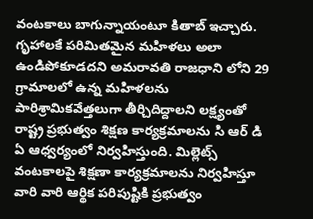వంటకాలు బాగున్నాయంటూ కితాబ్ ఇచ్చారు. గృహాలకే పరిమితమైన మహిళలు అలా ఉండిపోకూడదని అమరావతి రాజధాని లోని 29 గ్రామాలలో ఉన్న మహిళలను పారిశ్రామికవేత్తలుగా తీర్చిదిద్దాలని లక్ష్యంతో రాష్ట్ర ప్రభుత్వం శిక్షణ కార్యక్రమాలను సి ఆర్ డి ఏ ఆధ్వర్యంలో నిర్వహిస్తుంది. మిల్లెట్స్ వంటకాలపై శిక్షణా కార్యక్రమాలను నిర్వహిస్తూ వారి వారి ఆర్థిక పరిపుష్టికి ప్రభుత్వం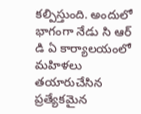కల్పిస్తుంది. అందులో భాగంగా నేడు సి ఆర్ డి ఏ కార్యాలయంలో మహిళలు తయారుచేసిన ప్రత్యేకమైన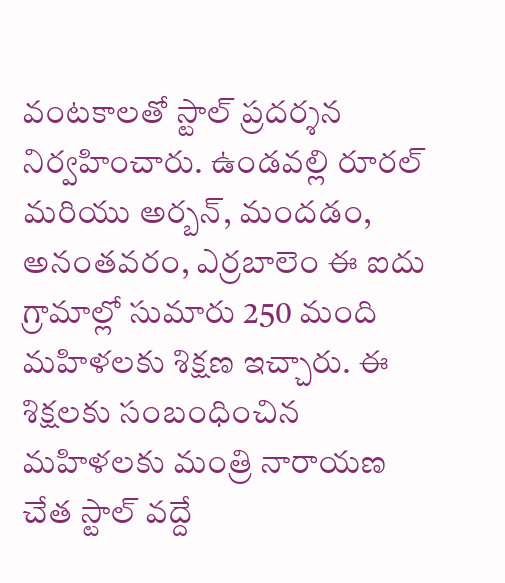వంటకాలతో స్టాల్ ప్రదర్శన నిర్వహించారు. ఉండవల్లి రూరల్ మరియు అర్బన్, మందడం, అనంతవరం, ఎర్రబాలెం ఈ ఐదు గ్రామాల్లో సుమారు 250 మంది మహిళలకు శిక్షణ ఇచ్చారు. ఈ శిక్షలకు సంబంధించిన మహిళలకు మంత్రి నారాయణ చేత స్టాల్ వద్దే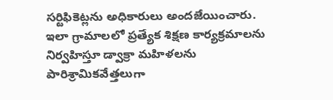సర్టిఫికెట్లను అధికారులు అందజేయించారు. ఇలా గ్రామాలలో ప్రత్యేక శిక్షణ కార్యక్రమాలను నిర్వహిస్తూ డ్వాక్రా మహిళలను పారిశ్రామికవేత్తలుగా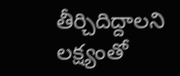తీర్చిదిద్దాలని లక్ష్యంతో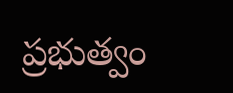ప్రభుత్వం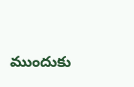ముందుకు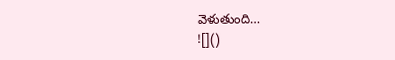వెళుతుంది…
![]()